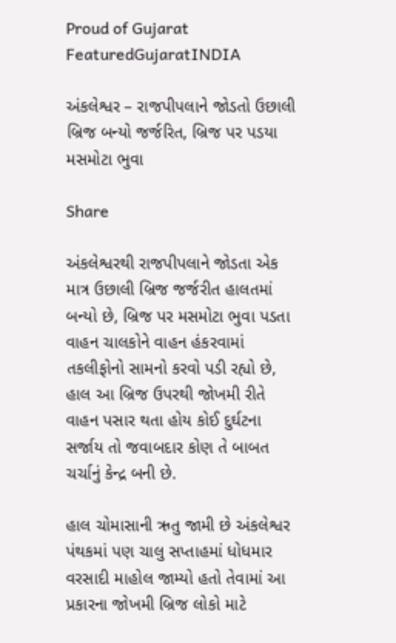Proud of Gujarat
FeaturedGujaratINDIA

અંકલેશ્વર – રાજપીપલાને જોડતો ઉછાલી બ્રિજ બન્યો જર્જરિત, બ્રિજ પર પડયા મસમોટા ભુવા

Share

અંકલેશ્વરથી રાજપીપલાને જોડતા એક માત્ર ઉછાલી બ્રિજ જર્જરીત હાલતમાં બન્યો છે, બ્રિજ પર મસમોટા ભુવા પડતા વાહન ચાલકોને વાહન હંકરવામાં તકલીફોનો સામનો કરવો પડી રહ્યો છે, હાલ આ બ્રિજ ઉપરથી જોખમી રીતે વાહન પસાર થતા હોય કોઈ દુર્ઘટના સર્જાય તો જવાબદાર કોણ તે બાબત ચર્ચાનું કેન્દ્ર બની છે.

હાલ ચોમાસાની ઋતુ જામી છે અંકલેશ્વર પંથકમાં પણ ચાલુ સપ્તાહમાં ધોધમાર વરસાદી માહોલ જામ્યો હતો તેવામાં આ પ્રકારના જોખમી બ્રિજ લોકો માટે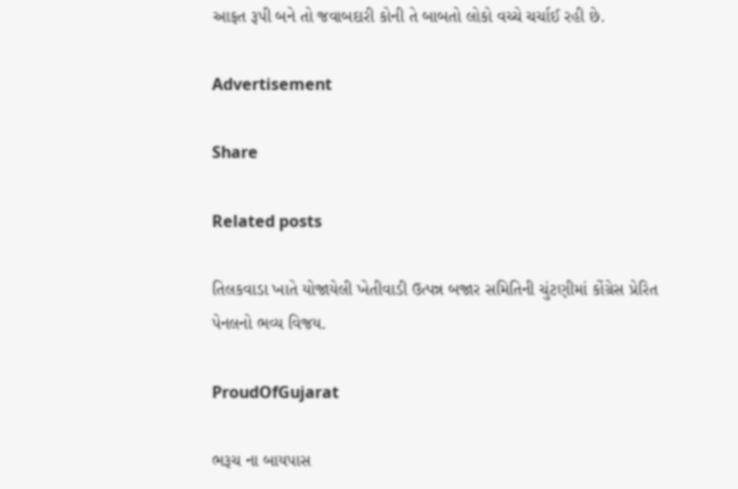આફત રૂપી બને તો જવાબદારી કોની તે બાબતો લોકો વચ્ચે ચર્ચાઈ રહી છે.

Advertisement

Share

Related posts

તિલકવાડા ખાતે યોજાયેલી ખેતીવાડી ઉત્પન્ન બજાર સમિતિની ચુંટણીમાં કોંગ્રેસ પ્રેરિત પેનલનો ભવ્ય વિજય.

ProudOfGujarat

ભરૂચ ના બાયપાસ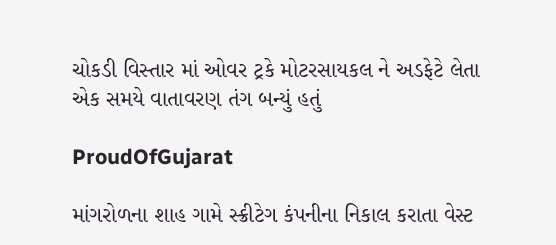ચોકડી વિસ્તાર માં ઓવર ટ્રકે મોટરસાયકલ ને અડફેટે લેતા એક સમયે વાતાવરણ તંગ બન્યું હતું

ProudOfGujarat

માંગરોળના શાહ ગામે સ્ક્રીટેગ કંપનીના નિકાલ કરાતા વેસ્ટ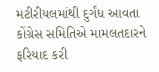મટીરીયલમાંથી દુર્ગંધ આવતા કોંગ્રેસ સમિતિએ મામલતદારને ફરિયાદ કરી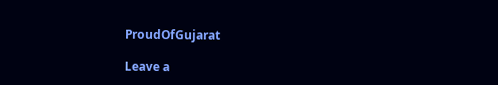ProudOfGujarat

Leave a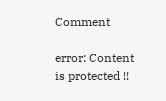Comment

error: Content is protected !!